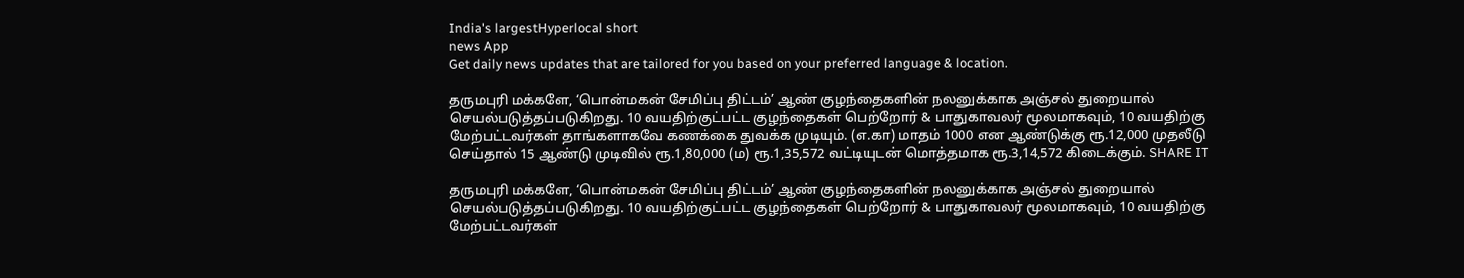India's largestHyperlocal short
news App
Get daily news updates that are tailored for you based on your preferred language & location.

தருமபுரி மக்களே, ‘பொன்மகன் சேமிப்பு திட்டம்’ ஆண் குழந்தைகளின் நலனுக்காக அஞ்சல் துறையால் செயல்படுத்தப்படுகிறது. 10 வயதிற்குட்பட்ட குழந்தைகள் பெற்றோர் & பாதுகாவலர் மூலமாகவும், 10 வயதிற்கு மேற்பட்டவர்கள் தாங்களாகவே கணக்கை துவக்க முடியும். (எ.கா) மாதம் 1000 என ஆண்டுக்கு ரூ.12,000 முதலீடு செய்தால் 15 ஆண்டு முடிவில் ரூ.1,80,000 (ம) ரூ.1,35,572 வட்டியுடன் மொத்தமாக ரூ.3,14,572 கிடைக்கும். SHARE IT

தருமபுரி மக்களே, ‘பொன்மகன் சேமிப்பு திட்டம்’ ஆண் குழந்தைகளின் நலனுக்காக அஞ்சல் துறையால் செயல்படுத்தப்படுகிறது. 10 வயதிற்குட்பட்ட குழந்தைகள் பெற்றோர் & பாதுகாவலர் மூலமாகவும், 10 வயதிற்கு மேற்பட்டவர்கள்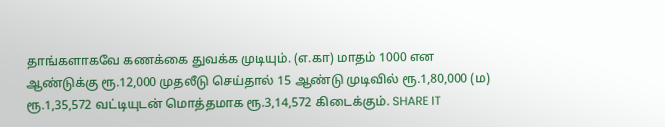தாங்களாகவே கணக்கை துவக்க முடியும். (எ.கா) மாதம் 1000 என ஆண்டுக்கு ரூ.12,000 முதலீடு செய்தால் 15 ஆண்டு முடிவில் ரூ.1,80,000 (ம) ரூ.1,35,572 வட்டியுடன் மொத்தமாக ரூ.3,14,572 கிடைக்கும். SHARE IT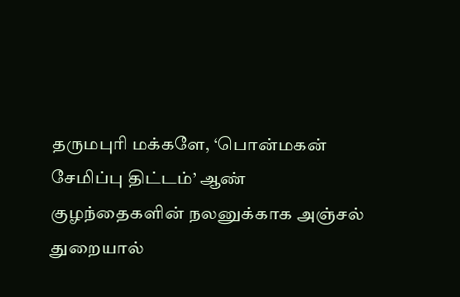தருமபுரி மக்களே, ‘பொன்மகன் சேமிப்பு திட்டம்’ ஆண் குழந்தைகளின் நலனுக்காக அஞ்சல் துறையால்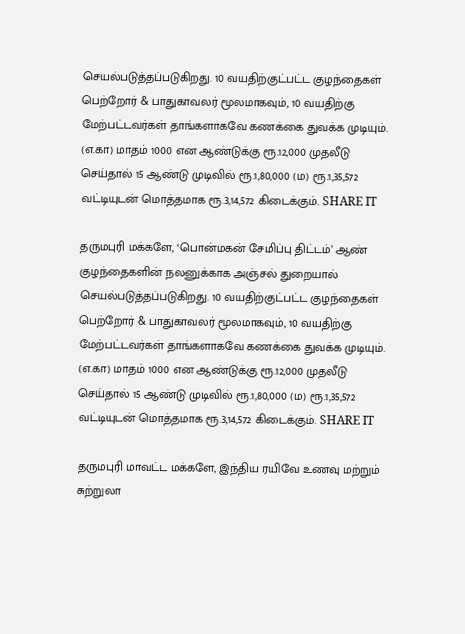செயல்படுத்தப்படுகிறது. 10 வயதிற்குட்பட்ட குழந்தைகள் பெற்றோர் & பாதுகாவலர் மூலமாகவும், 10 வயதிற்கு மேற்பட்டவர்கள் தாங்களாகவே கணக்கை துவக்க முடியும். (எ.கா) மாதம் 1000 என ஆண்டுக்கு ரூ.12,000 முதலீடு செய்தால் 15 ஆண்டு முடிவில் ரூ.1,80,000 (ம) ரூ.1,35,572 வட்டியுடன் மொத்தமாக ரூ.3,14,572 கிடைக்கும். SHARE IT

தருமபுரி மக்களே, ‘பொன்மகன் சேமிப்பு திட்டம்’ ஆண் குழந்தைகளின் நலனுக்காக அஞ்சல் துறையால் செயல்படுத்தப்படுகிறது. 10 வயதிற்குட்பட்ட குழந்தைகள் பெற்றோர் & பாதுகாவலர் மூலமாகவும், 10 வயதிற்கு மேற்பட்டவர்கள் தாங்களாகவே கணக்கை துவக்க முடியும். (எ.கா) மாதம் 1000 என ஆண்டுக்கு ரூ.12,000 முதலீடு செய்தால் 15 ஆண்டு முடிவில் ரூ.1,80,000 (ம) ரூ.1,35,572 வட்டியுடன் மொத்தமாக ரூ.3,14,572 கிடைக்கும். SHARE IT

தருமபுரி மாவட்ட மக்களே, இந்திய ரயிவே உணவு மற்றும் சுற்றுலா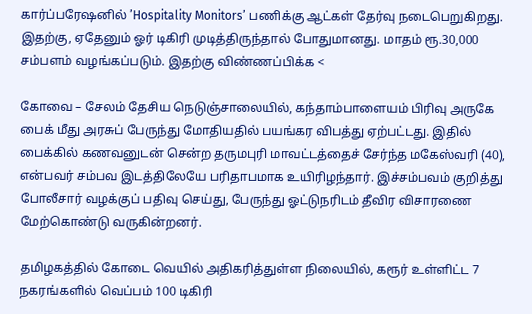கார்ப்பரேஷனில் ’Hospitality Monitors’ பணிக்கு ஆட்கள் தேர்வு நடைபெறுகிறது. இதற்கு, ஏதேனும் ஓர் டிகிரி முடித்திருந்தால் போதுமானது. மாதம் ரூ.30,000 சம்பளம் வழங்கப்படும். இதற்கு விண்ணப்பிக்க <

கோவை – சேலம் தேசிய நெடுஞ்சாலையில், கந்தாம்பாளையம் பிரிவு அருகே பைக் மீது அரசுப் பேருந்து மோதியதில் பயங்கர விபத்து ஏற்பட்டது. இதில் பைக்கில் கணவனுடன் சென்ற தருமபுரி மாவட்டத்தைச் சேர்ந்த மகேஸ்வரி (40), என்பவர் சம்பவ இடத்திலேயே பரிதாபமாக உயிரிழந்தார். இச்சம்பவம் குறித்து போலீசார் வழக்குப் பதிவு செய்து, பேருந்து ஓட்டுநரிடம் தீவிர விசாரணை மேற்கொண்டு வருகின்றனர்.

தமிழகத்தில் கோடை வெயில் அதிகரித்துள்ள நிலையில், கரூர் உள்ளிட்ட 7 நகரங்களில் வெப்பம் 100 டிகிரி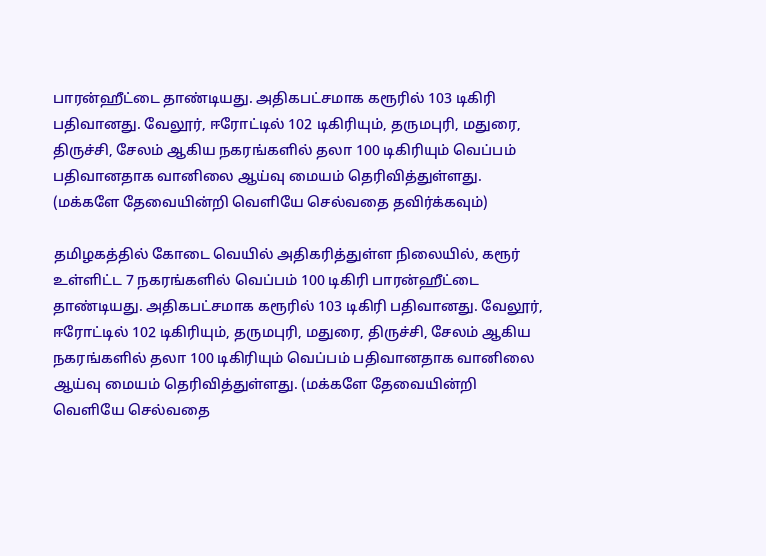பாரன்ஹீட்டை தாண்டியது. அதிகபட்சமாக கரூரில் 103 டிகிரி பதிவானது. வேலூர், ஈரோட்டில் 102 டிகிரியும், தருமபுரி, மதுரை, திருச்சி, சேலம் ஆகிய நகரங்களில் தலா 100 டிகிரியும் வெப்பம் பதிவானதாக வானிலை ஆய்வு மையம் தெரிவித்துள்ளது. (மக்களே தேவையின்றி வெளியே செல்வதை தவிர்க்கவும்)

தமிழகத்தில் கோடை வெயில் அதிகரித்துள்ள நிலையில், கரூர் உள்ளிட்ட 7 நகரங்களில் வெப்பம் 100 டிகிரி பாரன்ஹீட்டை தாண்டியது. அதிகபட்சமாக கரூரில் 103 டிகிரி பதிவானது. வேலூர், ஈரோட்டில் 102 டிகிரியும், தருமபுரி, மதுரை, திருச்சி, சேலம் ஆகிய நகரங்களில் தலா 100 டிகிரியும் வெப்பம் பதிவானதாக வானிலை ஆய்வு மையம் தெரிவித்துள்ளது. (மக்களே தேவையின்றி வெளியே செல்வதை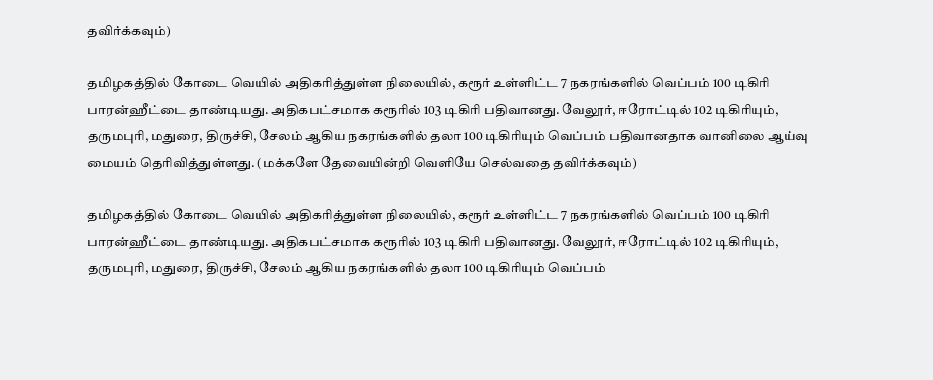தவிர்க்கவும்)

தமிழகத்தில் கோடை வெயில் அதிகரித்துள்ள நிலையில், கரூர் உள்ளிட்ட 7 நகரங்களில் வெப்பம் 100 டிகிரி பாரன்ஹீட்டை தாண்டியது. அதிகபட்சமாக கரூரில் 103 டிகிரி பதிவானது. வேலூர், ஈரோட்டில் 102 டிகிரியும், தருமபுரி, மதுரை, திருச்சி, சேலம் ஆகிய நகரங்களில் தலா 100 டிகிரியும் வெப்பம் பதிவானதாக வானிலை ஆய்வு மையம் தெரிவித்துள்ளது. (மக்களே தேவையின்றி வெளியே செல்வதை தவிர்க்கவும்)

தமிழகத்தில் கோடை வெயில் அதிகரித்துள்ள நிலையில், கரூர் உள்ளிட்ட 7 நகரங்களில் வெப்பம் 100 டிகிரி பாரன்ஹீட்டை தாண்டியது. அதிகபட்சமாக கரூரில் 103 டிகிரி பதிவானது. வேலூர், ஈரோட்டில் 102 டிகிரியும், தருமபுரி, மதுரை, திருச்சி, சேலம் ஆகிய நகரங்களில் தலா 100 டிகிரியும் வெப்பம்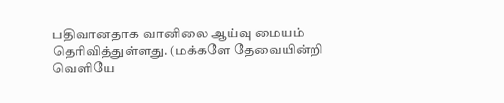பதிவானதாக வானிலை ஆய்வு மையம் தெரிவித்துள்ளது. (மக்களே தேவையின்றி வெளியே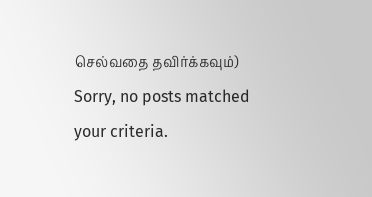செல்வதை தவிர்க்கவும்)
Sorry, no posts matched your criteria.